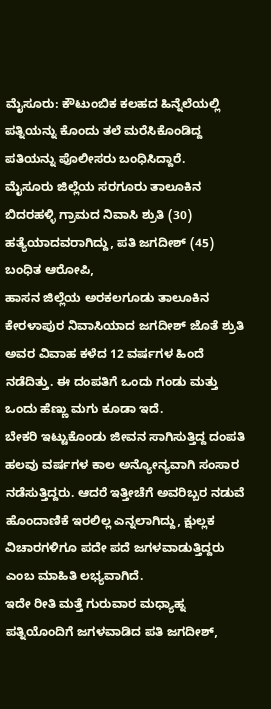ಮೈಸೂರು: ಕೌಟುಂಬಿಕ ಕಲಹದ ಹಿನ್ನೆಲೆಯಲ್ಲಿ ಪತ್ನಿಯನ್ನು ಕೊಂದು ತಲೆ ಮರೆಸಿಕೊಂಡಿದ್ದ ಪತಿಯನ್ನು ಪೊಲೀಸರು ಬಂಧಿಸಿದ್ದಾರೆ.
ಮೈಸೂರು ಜಿಲ್ಲೆಯ ಸರಗೂರು ತಾಲೂಕಿನ ಬಿದರಹಳ್ಳಿ ಗ್ರಾಮದ ನಿವಾಸಿ ಶ್ರುತಿ (30) ಹತ್ಯೆಯಾದವರಾಗಿದ್ದು, ಪತಿ ಜಗದೀಶ್ (45) ಬಂಧಿತ ಆರೋಪಿ,
ಹಾಸನ ಜಿಲ್ಲೆಯ ಅರಕಲಗೂಡು ತಾಲೂಕಿನ ಕೇರಳಾಪುರ ನಿವಾಸಿಯಾದ ಜಗದೀಶ್ ಜೊತೆ ಶ್ರುತಿ ಅವರ ವಿವಾಹ ಕಳೆದ 12 ವರ್ಷಗಳ ಹಿಂದೆ ನಡೆದಿತ್ತು. ಈ ದಂಪತಿಗೆ ಒಂದು ಗಂಡು ಮತ್ತು ಒಂದು ಹೆಣ್ಣು ಮಗು ಕೂಡಾ ಇದೆ.
ಬೇಕರಿ ಇಟ್ಟುಕೊಂಡು ಜೀವನ ಸಾಗಿಸುತ್ತಿದ್ದ ದಂಪತಿ ಹಲವು ವರ್ಷಗಳ ಕಾಲ ಅನ್ಯೋನ್ಯವಾಗಿ ಸಂಸಾರ ನಡೆಸುತ್ತಿದ್ದರು. ಆದರೆ ಇತ್ತೀಚೆಗೆ ಅವರಿಬ್ಬರ ನಡುವೆ ಹೊಂದಾಣಿಕೆ ಇರಲಿಲ್ಲ ಎನ್ನಲಾಗಿದ್ದು, ಕ್ಷುಲ್ಲಕ ವಿಚಾರಗಳಿಗೂ ಪದೇ ಪದೆ ಜಗಳವಾಡುತ್ತಿದ್ದರು ಎಂಬ ಮಾಹಿತಿ ಲಭ್ಯವಾಗಿದೆ.
ಇದೇ ರೀತಿ ಮತ್ತೆ ಗುರುವಾರ ಮಧ್ಯಾಹ್ನ ಪತ್ನಿಯೊಂದಿಗೆ ಜಗಳವಾಡಿದ ಪತಿ ಜಗದೀಶ್,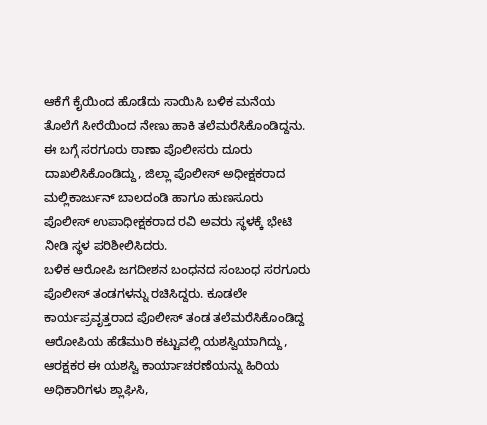ಆಕೆಗೆ ಕೈಯಿಂದ ಹೊಡೆದು ಸಾಯಿಸಿ ಬಳಿಕ ಮನೆಯ ತೊಲೆಗೆ ಸೀರೆಯಿಂದ ನೇಣು ಹಾಕಿ ತಲೆಮರೆಸಿಕೊಂಡಿದ್ದನು.
ಈ ಬಗ್ಗೆ ಸರಗೂರು ಠಾಣಾ ಪೊಲೀಸರು ದೂರು ದಾಖಲಿಸಿಕೊಂಡಿದ್ದು, ಜಿಲ್ಲಾ ಪೊಲೀಸ್ ಅಧೀಕ್ಷಕರಾದ ಮಲ್ಲಿಕಾರ್ಜುನ್ ಬಾಲದಂಡಿ ಹಾಗೂ ಹುಣಸೂರು ಪೊಲೀಸ್ ಉಪಾಧೀಕ್ಷಕರಾದ ರವಿ ಅವರು ಸ್ಥಳಕ್ಕೆ ಭೇಟಿ ನೀಡಿ ಸ್ಥಳ ಪರಿಶೀಲಿಸಿದರು.
ಬಳಿಕ ಆರೋಪಿ ಜಗದೀಶನ ಬಂಧನದ ಸಂಬಂಧ ಸರಗೂರು ಪೊಲೀಸ್ ತಂಡಗಳನ್ನು ರಚಿಸಿದ್ದರು. ಕೂಡಲೇ ಕಾರ್ಯಪ್ರವೃತ್ತರಾದ ಪೊಲೀಸ್ ತಂಡ ತಲೆಮರೆಸಿಕೊಂಡಿದ್ದ ಆರೋಪಿಯ ಹೆಡೆಮುರಿ ಕಟ್ಟುವಲ್ಲಿ ಯಶಸ್ವಿಯಾಗಿದ್ದು, ಆರಕ್ಷಕರ ಈ ಯಶಸ್ವಿ ಕಾರ್ಯಾಚರಣೆಯನ್ನು ಹಿರಿಯ ಅಧಿಕಾರಿಗಳು ಶ್ಲಾಘಿಸಿ,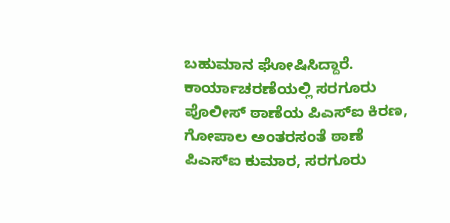ಬಹುಮಾನ ಘೋಷಿಸಿದ್ದಾರೆ.
ಕಾರ್ಯಾಚರಣೆಯಲ್ಲಿ ಸರಗೂರು ಪೊಲೀಸ್ ಠಾಣೆಯ ಪಿಎಸ್ಐ ಕಿರಣ, ಗೋಪಾಲ ಅಂತರಸಂತೆ ಠಾಣೆ ಪಿಎಸ್ಐ ಕುಮಾರ, ಸರಗೂರು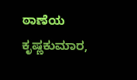ಠಾಣೆಯ ಕೃಷ್ಣಕುಮಾರ,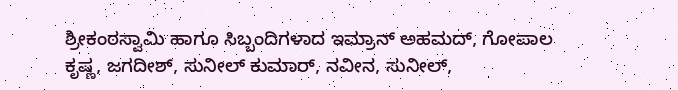ಶ್ರೀಕಂಠಸ್ವಾಮಿ ಹಾಗೂ ಸಿಬ್ಬಂದಿಗಳಾದ ಇಮ್ರಾನ್ ಅಹಮದ್, ಗೋಪಾಲ ಕೃಷ್ಣ, ಜಗದೀಶ್, ಸುನೀಲ್ ಕುಮಾರ್, ನವೀನ, ಸುನೀಲ್,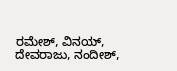ರಮೇಶ್, ವಿನಯ್, ದೇವರಾಜು, ನಂದೀಶ್,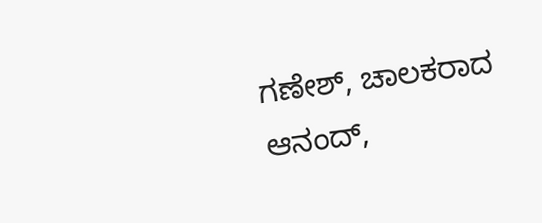ಗಣೇಶ್, ಚಾಲಕರಾದ ಆನಂದ್,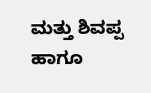ಮತ್ತು ಶಿವಪ್ಪ ಹಾಗೂ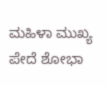ಮಹಿಳಾ ಮುಖ್ಯ ಪೇದೆ ಶೋಭಾ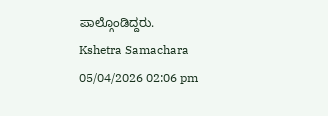ಪಾಲ್ಗೊಂಡಿದ್ದರು.
Kshetra Samachara
05/04/2026 02:06 pm